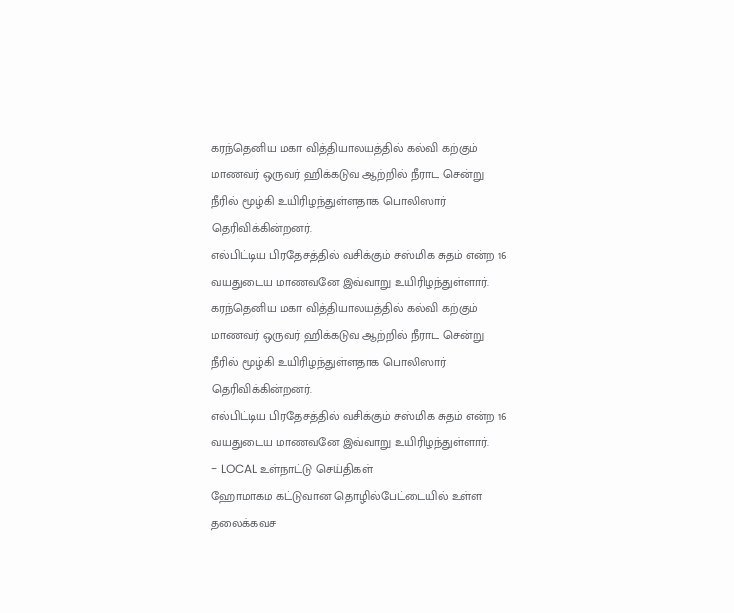கரந்தெனிய மகா வித்தியாலயத்தில் கல்வி கற்கும் மாணவர் ஒருவர் ஹிக்கடுவ ஆற்றில் நீராட சென்று நீரில் மூழ்கி உயிரிழந்துள்ளதாக பொலிஸார் தெரிவிக்கின்றனர்.
எல்பிட்டிய பிரதேசத்தில் வசிக்கும் சஸ்மிக சுதம் என்ற 16 வயதுடைய மாணவனே இவ்வாறு உயிரிழந்துள்ளார்.
கரந்தெனிய மகா வித்தியாலயத்தில் கல்வி கற்கும் மாணவர் ஒருவர் ஹிக்கடுவ ஆற்றில் நீராட சென்று நீரில் மூழ்கி உயிரிழந்துள்ளதாக பொலிஸார் தெரிவிக்கின்றனர்.
எல்பிட்டிய பிரதேசத்தில் வசிக்கும் சஸ்மிக சுதம் என்ற 16 வயதுடைய மாணவனே இவ்வாறு உயிரிழந்துள்ளார்.
- LOCAL உள்நாட்டு செய்திகள்
ஹோமாகம கட்டுவான தொழில்பேட்டையில் உள்ள தலைக்கவச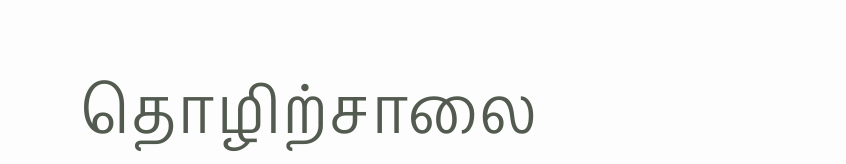தொழிற்சாலை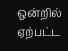ஒன்றில் ஏற்பட்ட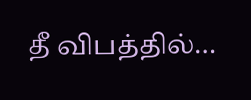தீ விபத்தில்…